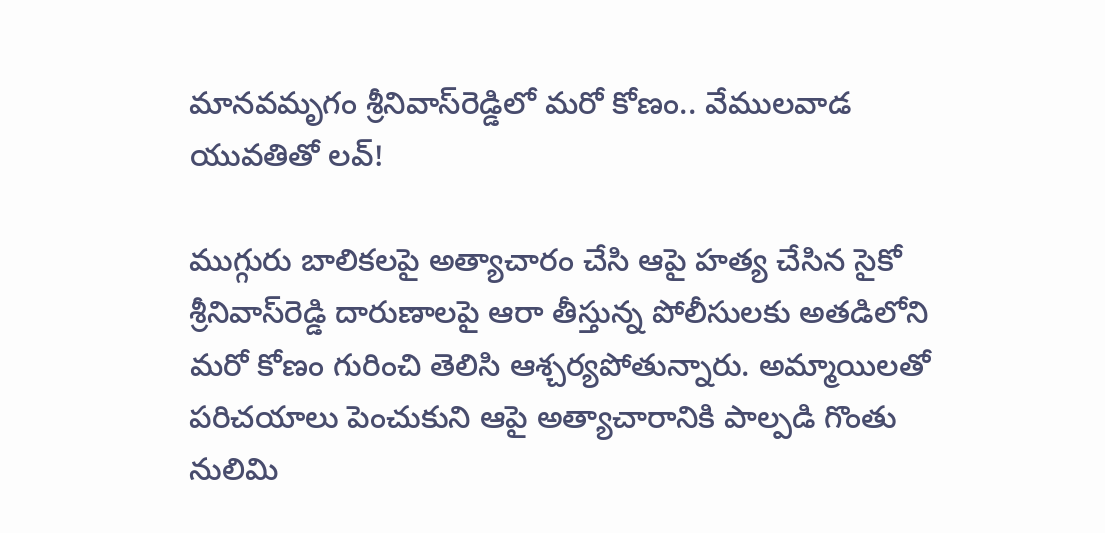మానవమృగం శ్రీనివాస్‌రెడ్డిలో మరో కోణం.. వేములవాడ యువతితో లవ్!

ముగ్గురు బాలికలపై అత్యాచారం చేసి ఆపై హత్య చేసిన సైకో శ్రీనివాస్‌రెడ్డి దారుణాలపై ఆరా తీస్తున్న పోలీసులకు అతడిలోని మరో కోణం గురించి తెలిసి ఆశ్చర్యపోతున్నారు. అమ్మాయిలతో పరిచయాలు పెంచుకుని ఆపై అత్యాచారానికి పాల్పడి గొంతు నులిమి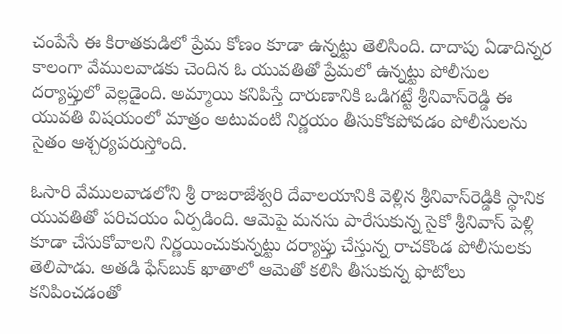చంపేసే ఈ కిరాతకుడిలో ప్రేమ కోణం కూడా ఉన్నట్టు తెలిసింది. దాదాపు ఏడాదిన్నర కాలంగా వేములవాడకు చెందిన ఓ యువతితో ప్రేమలో ఉన్నట్టు పోలీసుల దర్యాప్తులో వెల్లడైంది. అమ్మాయి కనిపిస్తే దారుణానికి ఒడిగట్టే శ్రీనివాస్‌రెడ్డి ఈ యువతి విషయంలో మాత్రం అటువంటి నిర్ణయం తీసుకోకపోవడం పోలీసులను సైతం ఆశ్చర్యపరుస్తోంది.

ఓసారి వేములవాడలోని శ్రీ రాజరాజేశ్వరి దేవాలయానికి వెళ్లిన శ్రీనివాస్‌రెడ్డికి స్థానిక యువతితో పరిచయం ఏర్పడింది. ఆమెపై మనసు పారేసుకున్న సైకో శ్రీనివాస్ పెళ్లి కూడా చేసుకోవాలని నిర్ణయించుకున్నట్టు దర్యాప్తు చేస్తున్న రాచకొండ పోలీసులకు తెలిపాడు. అతడి ఫేస్‌బుక్ ఖాతాలో ఆమెతో కలిసి తీసుకున్న ఫొటోలు కనిపించడంతో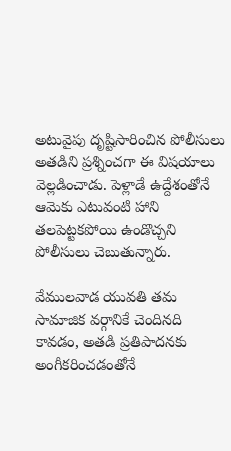అటువైపు దృష్టిసారించిన పోలీసులు అతడిని ప్రశ్నించగా ఈ విషయాలు వెల్లడించాడు. పెళ్లాడే ఉద్దేశంతోనే ఆమెకు ఎటువంటి హాని తలపెట్టకపోయి ఉండొచ్చని పోలీసులు చెబుతున్నారు.

వేములవాడ యువతి తమ సామాజిక వర్గానికే చెందినది కావడం, అతడి ప్రతిపాదనకు అంగీకరించడంతోనే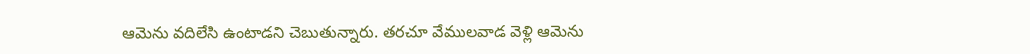ఆమెను వదిలేసి ఉంటాడని చెబుతున్నారు. తరచూ వేములవాడ వెళ్లి ఆమెను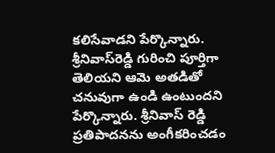కలిసేవాడని పేర్కొన్నారు. శ్రీనివాస్‌రెడ్డి గురించి పూర్తిగా తెలియని ఆమె అతడితో చనువుగా ఉండి ఉంటుందని పేర్కొన్నారు. శ్రీనివాస్ రెడ్డి ప్రతిపాదనను అంగీకరించడం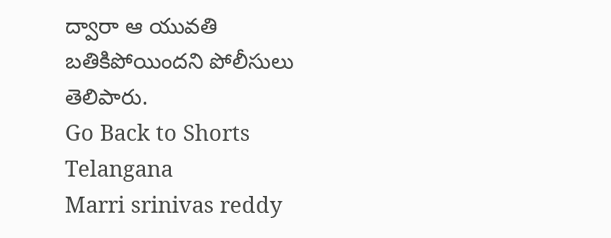ద్వారా ఆ యువతి బతికిపోయిందని పోలీసులు తెలిపారు.
Go Back to Shorts
Telangana
Marri srinivas reddy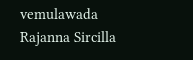vemulawada
Rajanna Sircilla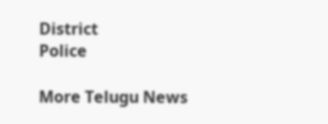District
Police

More Telugu News